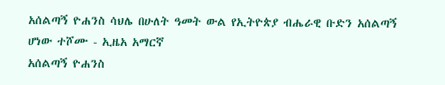አሰልጣኝ ዮሐንስ ሳህሌ በሁለት ዓመት ውል የኢትዮጵያ ብሔራዊ ቡድን አሰልጣኝ ሆነው ተሾሙ - ኢዜአ አማርኛ
አሰልጣኝ ዮሐንስ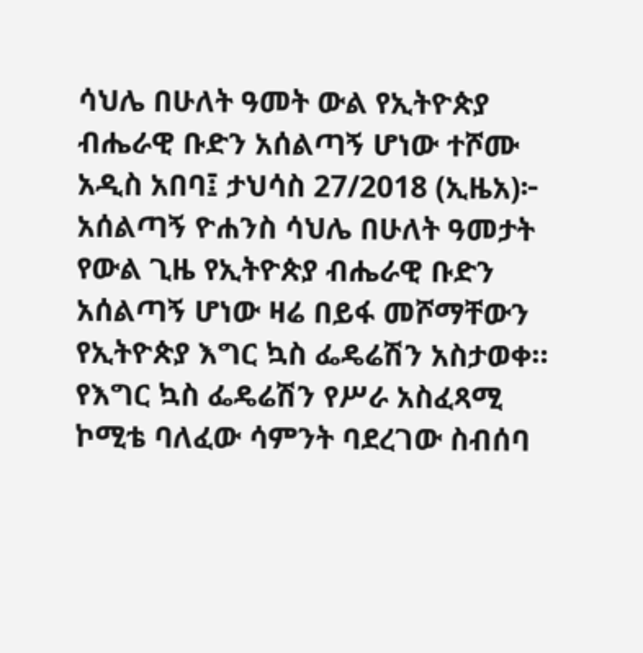ሳህሌ በሁለት ዓመት ውል የኢትዮጵያ ብሔራዊ ቡድን አሰልጣኝ ሆነው ተሾሙ
አዲስ አበባ፤ ታህሳስ 27/2018 (ኢዜአ)፦ አሰልጣኝ ዮሐንስ ሳህሌ በሁለት ዓመታት የውል ጊዜ የኢትዮጵያ ብሔራዊ ቡድን አሰልጣኝ ሆነው ዛሬ በይፋ መሾማቸውን የኢትዮጵያ እግር ኳስ ፌዴሬሽን አስታወቀ።
የእግር ኳስ ፌዴሬሽን የሥራ አስፈጻሚ ኮሚቴ ባለፈው ሳምንት ባደረገው ስብሰባ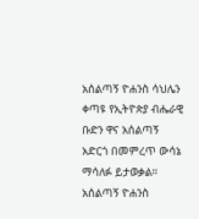አሰልጣኝ ዮሐንስ ሳህሌን ቀጣዩ የኢትዮጵያ ብሔራዊ ቡድን ዋና አሰልጣኝ አድርጎ በመምረጥ ውሳኔ ማሳለፉ ይታወቃል።
አሰልጣኝ ዮሐንስ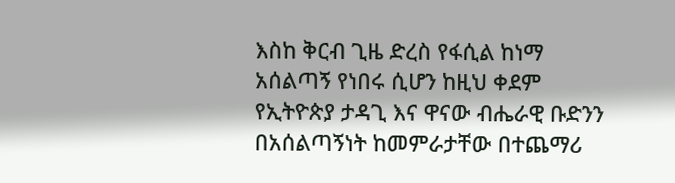እስከ ቅርብ ጊዜ ድረስ የፋሲል ከነማ አሰልጣኝ የነበሩ ሲሆን ከዚህ ቀደም የኢትዮጵያ ታዳጊ እና ዋናው ብሔራዊ ቡድንን በአሰልጣኝነት ከመምራታቸው በተጨማሪ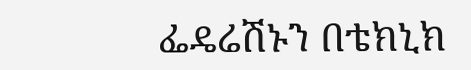ፌዴሬሽኑን በቴክኒክ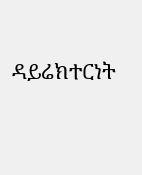ዳይሬክተርነት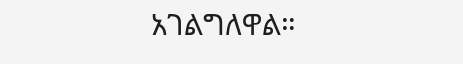አገልግለዋል።